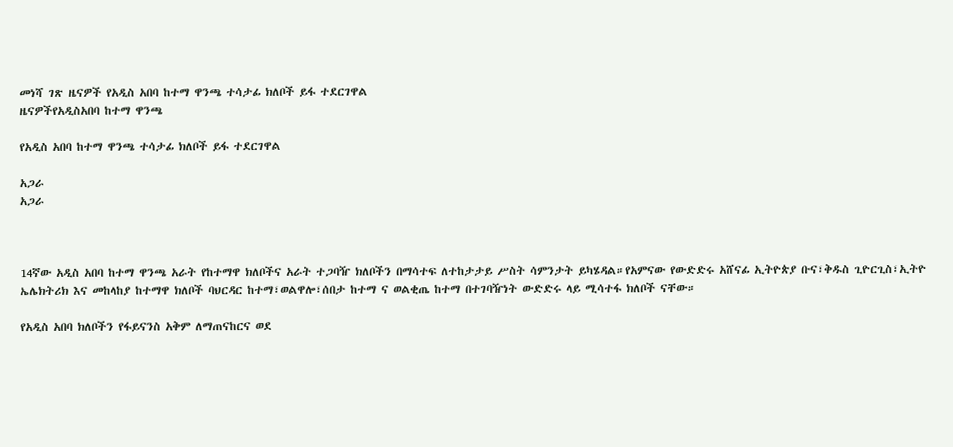መነሻ ገጽ ዜናዎች የአዲስ አበባ ከተማ ዋንጫ ተሳታፊ ክለቦች ይፋ ተደርገዋል
ዜናዎችየአዲስአበባ ከተማ ዋንጫ

የአዲስ አበባ ከተማ ዋንጫ ተሳታፊ ክለቦች ይፋ ተደርገዋል

አጋራ
አጋራ



14ኛው አዲስ አበባ ከተማ ዋንጫ አራት የከተማዋ ክለቦችና አራት ተጋባዥ ክለቦችን በማሳተፍ ለተከታታይ ሥስት ሳምንታት ይካሄዳል።የአምናው የውድድሩ አሸናፊ ኢትዮጵያ ቡና፣ቅዱስ ጊዮርጊስ፣ኢትዮ ኤሌክትሪክ እና መከላከያ ከተማዋ ክለቦች ባህርዳር ከተማ፣ወልዋሎ፣ሰበታ ከተማ ና ወልቂጤ ከተማ በተገባዥነት ውድድሩ ላይ ሚሳተፋ ክለቦች ናቸው።

የአዲስ አበባ ክለቦችን የፋይናንስ አቅም ለማጠናከርና ወደ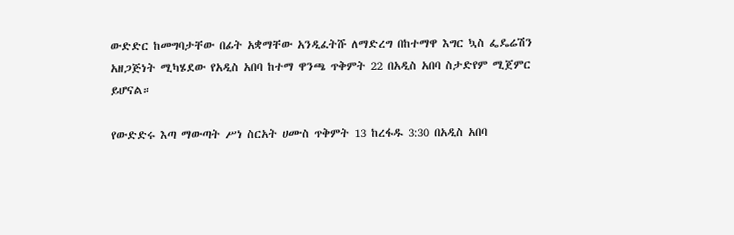ውድድር ከመግባታቸው በፊት አቋማቸው አንዲፈትሹ ለማድረግ በከተማዋ እግር ኳስ ፌዴሬሽን አዘጋጅነት ሚካሄደው የአዲስ አበባ ከተማ ዋንጫ ጥቅምት 22 በአዲስ አበባ ስታድየም ሚጀምር ይሆናል።

የውድድሩ እጣ ማውጣት ሥነ ስርአት ሀሙስ ጥቅምት 13 ከረፋዱ 3:30 በአዲስ አበባ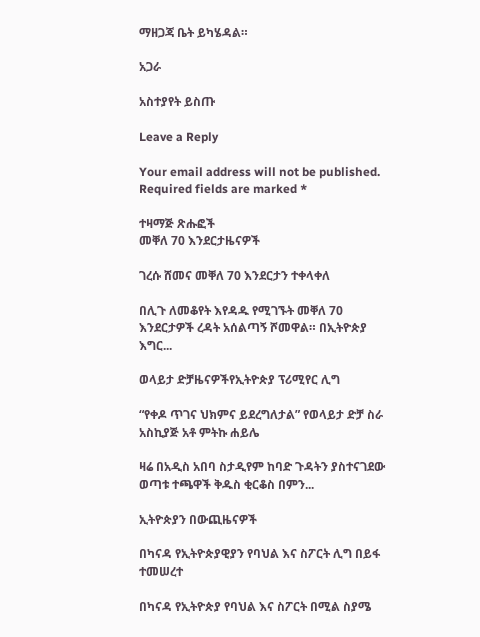ማዘጋጃ ቤት ይካሄዳል።

አጋራ

አስተያየት ይስጡ

Leave a Reply

Your email address will not be published. Required fields are marked *

ተዛማጅ ጽሑፎች
መቐለ 70 እንደርታዜናዎች

ገረሱ ሸመና መቐለ 70 እንደርታን ተቀላቀለ

በሊጉ ለመቆየት እየዳዱ የሚገኙት መቐለ 70 እንደርታዎች ረዳት አሰልጣኝ ሾመዋል። በኢትዮጵያ እግር...

ወላይታ ድቻዜናዎችየኢትዮጵያ ፕሪሚየር ሊግ

“የቀዶ ጥገና ህክምና ይደረግለታል” የወላይታ ድቻ ስራ አስኪያጅ አቶ ምትኩ ሐይሌ

ዛሬ በአዲስ አበባ ስታዲየም ከባድ ጉዳትን ያስተናገደው ወጣቱ ተጫዋች ቅዱስ ቂርቆስ በምን...

ኢትዮጵያን በውጪዜናዎች

በካናዳ የኢትዮጵያዊያን የባህል እና ስፖርት ሊግ በይፋ ተመሠረተ

በካናዳ የኢትዮጵያ የባህል እና ስፖርት በሚል ስያሜ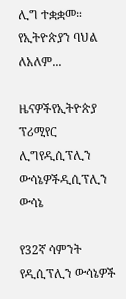ሊግ ተቋቋመ። የኢትዮጵያን ባህል ለአለም...

ዜናዎችየኢትዮጵያ ፕሪሚየር ሊግየዲሲፕሊን ውሳኔዎችዲሲፕሊን ውሳኔ

የ32ኛ ሳምንት የዲሲፕሊን ውሳኔዎች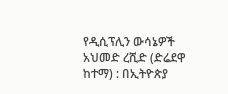የዲሲፕሊን ውሳኔዎች አህመድ ረሺድ (ድሬደዋ ከተማ) : በኢትዮጵያ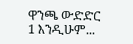ዋንጫ ውድድር 1 እንዲሁም...